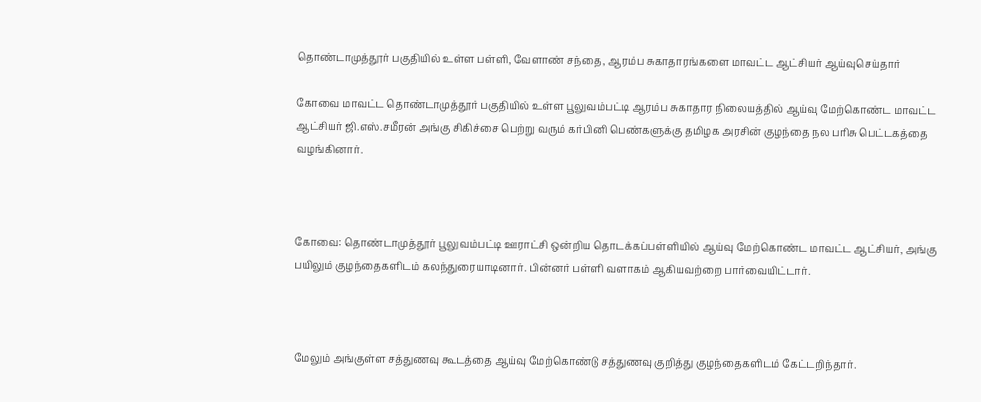தொண்டாமுத்தூர் பகுதியில் உள்ள பள்ளி, வேளாண் சந்தை, ஆரம்ப சுகாதாரங்களை மாவட்ட ஆட்சியர் ஆய்வுசெய்தார்‌

கோவை மாவட்ட தொண்டாமுத்தூர் பகுதியில் உள்ள பூலுவம்பட்டி ஆரம்ப சுகாதார நிலையத்தில் ஆய்வு மேற்கொண்ட மாவட்ட ஆட்சியர் ஜி.எஸ்.சமீரன் அங்கு சிகிச்சை பெற்று வரும் கர்பினி பெண்களுக்கு தமிழக அரசின் குழந்தை நல பரிசு பெட்டகத்தை வழங்கினார்.



கோவை: தொண்டாமுத்தூர் பூலுவம்பட்டி ஊராட்சி ஒன்றிய தொடக்கப்பள்ளியில் ஆய்வு மேற்கொண்ட மாவட்ட ஆட்சியர், அங்கு பயிலும் குழந்தைகளிடம் கலந்துரையாடினார். பின்னர் பள்ளி வளாகம் ஆகியவற்றை பார்வையிட்டார்.



மேலும் அங்குள்ள சத்துணவு கூடத்தை ஆய்வு மேற்கொண்டு சத்துணவு குறித்து குழந்தைகளிடம் கேட்டறிந்தார்.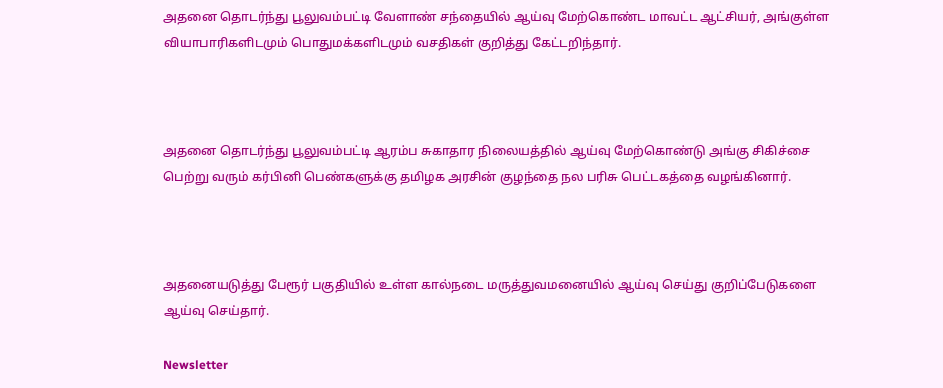அதனை தொடர்ந்து பூலுவம்பட்டி வேளாண் சந்தையில் ஆய்வு மேற்கொண்ட மாவட்ட ஆட்சியர், அங்குள்ள வியாபாரிகளிடமும் பொதுமக்களிடமும் வசதிகள் குறித்து கேட்டறிந்தார்.



அதனை தொடர்ந்து பூலுவம்பட்டி ஆரம்ப சுகாதார நிலையத்தில் ஆய்வு மேற்கொண்டு அங்கு சிகிச்சை பெற்று வரும் கர்பினி பெண்களுக்கு தமிழக அரசின் குழந்தை நல பரிசு பெட்டகத்தை வழங்கினார்.



அதனையடுத்து பேரூர் பகுதியில் உள்ள கால்நடை மருத்துவமனையில் ஆய்வு செய்து குறிப்பேடுகளை ஆய்வு செய்தார்.

Newsletter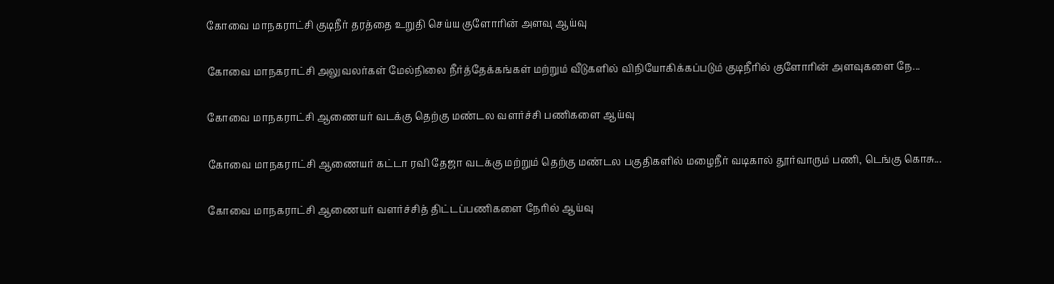கோவை மாநகராட்சி குடிநீர் தரத்தை உறுதி செய்ய குளோரின் அளவு ஆய்வு

கோவை மாநகராட்சி அலுவலர்கள் மேல்நிலை நீர்த்தேக்கங்கள் மற்றும் வீடுகளில் விநியோகிக்கப்படும் குடிநீரில் குளோரின் அளவுகளை நே...

கோவை மாநகராட்சி ஆணையர் வடக்கு தெற்கு மண்டல வளர்ச்சி பணிகளை ஆய்வு

கோவை மாநகராட்சி ஆணையர் கட்டா ரவி தேஜா வடக்கு மற்றும் தெற்கு மண்டல பகுதிகளில் மழைநீர் வடிகால் தூர்வாரும் பணி, டெங்கு கொசு...

கோவை மாநகராட்சி ஆணையர் வளர்ச்சித் திட்டப்பணிகளை நேரில் ஆய்வு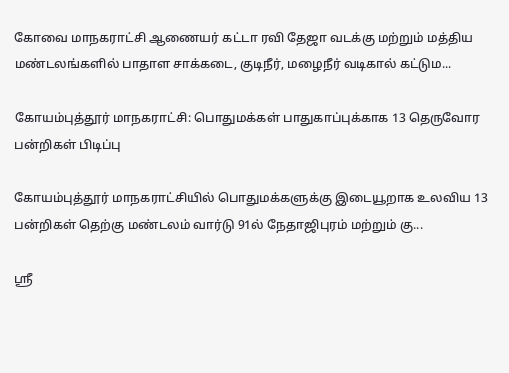கோவை மாநகராட்சி ஆணையர் கட்டா ரவி தேஜா வடக்கு மற்றும் மத்திய மண்டலங்களில் பாதாள சாக்கடை, குடிநீர், மழைநீர் வடிகால் கட்டும...

கோயம்புத்தூர் மாநகராட்சி: பொதுமக்கள் பாதுகாப்புக்காக 13 தெருவோர பன்றிகள் பிடிப்பு

கோயம்புத்தூர் மாநகராட்சியில் பொதுமக்களுக்கு இடையூறாக உலவிய 13 பன்றிகள் தெற்கு மண்டலம் வார்டு 91ல் நேதாஜிபுரம் மற்றும் கு...

ஸ்ரீ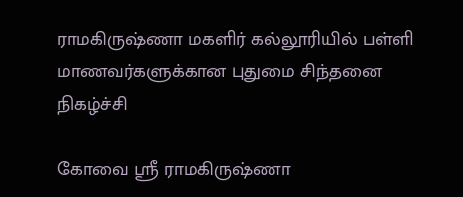ராமகிருஷ்ணா மகளிர் கல்லூரியில் பள்ளி மாணவர்களுக்கான புதுமை சிந்தனை நிகழ்ச்சி

கோவை ஸ்ரீ ராமகிருஷ்ணா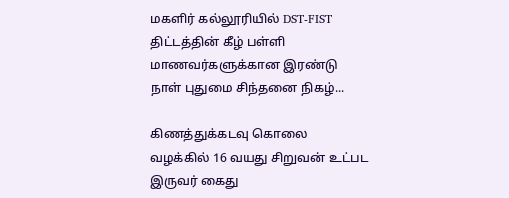மகளிர் கல்லூரியில் DST-FIST திட்டத்தின் கீழ் பள்ளி மாணவர்களுக்கான இரண்டு நாள் புதுமை சிந்தனை நிகழ்...

கிணத்துக்கடவு கொலை வழக்கில் 16 வயது சிறுவன் உட்பட இருவர் கைது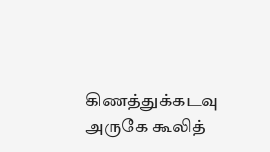கிணத்துக்கடவு அருகே கூலித்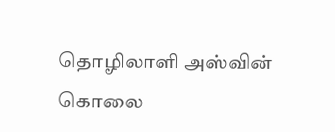தொழிலாளி அஸ்வின் கொலை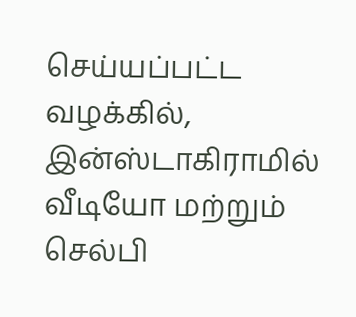செய்யப்பட்ட வழக்கில், இன்ஸ்டாகிராமில் வீடியோ மற்றும் செல்பி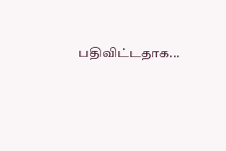பதிவிட்டதாக...